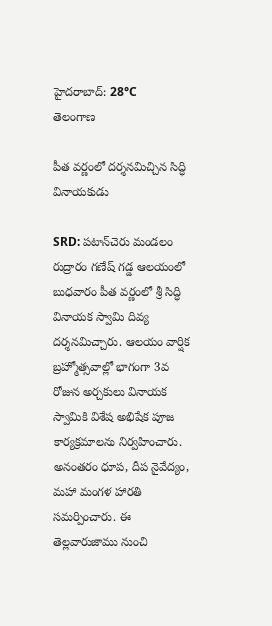హైదరాబాద్: 28°C
తెలంగాణ

పీత వర్ణంలో దర్శనమిచ్చిన సిద్ధి వినాయకుడు

SRD: పటాన్‌చెరు మండలం రుద్రారం గణేష్ గడ్డ ఆలయంలో బుధవారం పీత వర్ణంలో శ్రీ సిద్ధి వినాయక స్వామి దివ్య దర్శనమిచ్చారు. ఆలయం వార్షిక బ్రహ్మోత్సవాల్లో భాగంగా 3వ రోజున అర్చకులు వినాయక స్వామికి విశేష అభిషేక పూజ కార్యక్రమాలను నిర్వహించారు. అనంతరం ధూప, దీప నైవేద్యం, మహా మంగళ హారతి సమర్పించారు. ఈ తెల్లవారుజాము నుంచి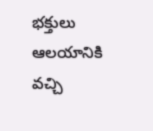భక్తులు ఆలయానికి వచ్చి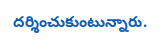దర్శించుకుంటున్నారు.